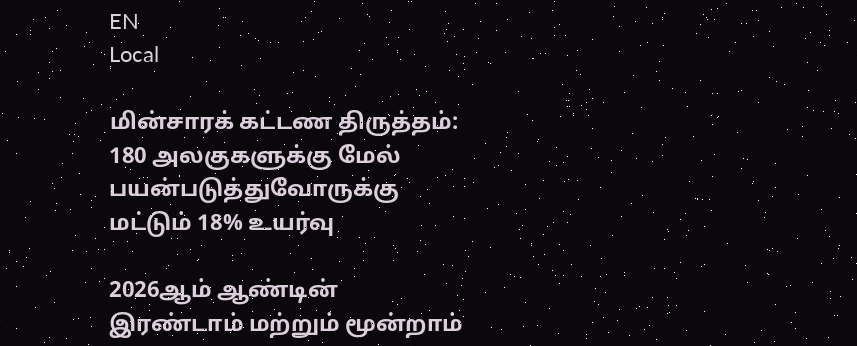EN
Local

மின்சாரக் கட்டண திருத்தம்: 180 அலகுகளுக்கு மேல் பயன்படுத்துவோருக்கு மட்டும் 18% உயர்வு

2026ஆம் ஆண்டின் இரண்டாம் மற்றும் மூன்றாம்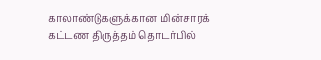காலாண்டுகளுக்கான மின்சாரக் கட்டண திருத்தம் தொடர்பில்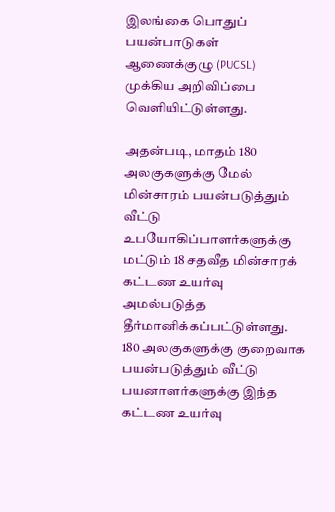இலங்கை பொதுப் பயன்பாடுகள் ஆணைக்குழு (PUCSL) முக்கிய அறிவிப்பை வெளியிட்டுள்ளது.

அதன்படி, மாதம் 180 அலகுகளுக்கு மேல் மின்சாரம் பயன்படுத்தும் வீட்டு உபயோகிப்பாளர்களுக்கு மட்டும் 18 சதவீத மின்சாரக் கட்டண உயர்வு அமல்படுத்த தீர்மானிக்கப்பட்டுள்ளது. 180 அலகுகளுக்கு குறைவாக பயன்படுத்தும் வீட்டு பயனாளர்களுக்கு இந்த கட்டண உயர்வு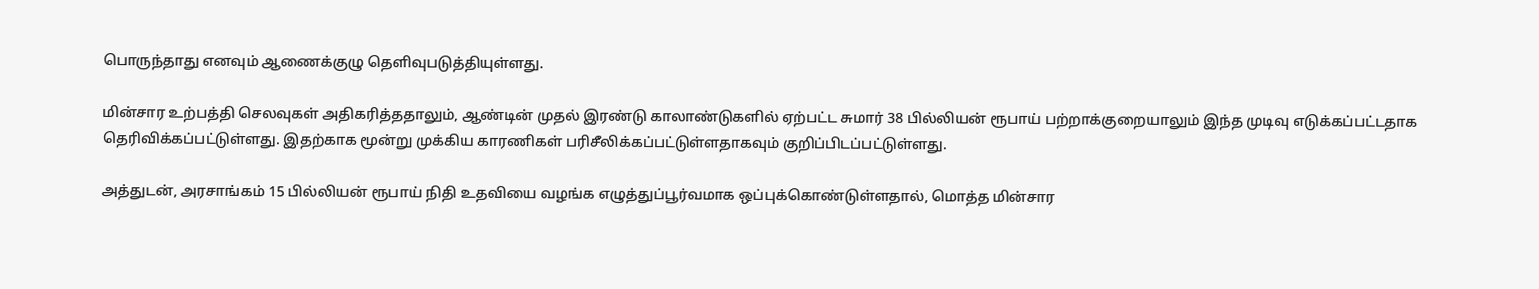பொருந்தாது எனவும் ஆணைக்குழு தெளிவுபடுத்தியுள்ளது.

மின்சார உற்பத்தி செலவுகள் அதிகரித்ததாலும், ஆண்டின் முதல் இரண்டு காலாண்டுகளில் ஏற்பட்ட சுமார் 38 பில்லியன் ரூபாய் பற்றாக்குறையாலும் இந்த முடிவு எடுக்கப்பட்டதாக தெரிவிக்கப்பட்டுள்ளது. இதற்காக மூன்று முக்கிய காரணிகள் பரிசீலிக்கப்பட்டுள்ளதாகவும் குறிப்பிடப்பட்டுள்ளது.

அத்துடன், அரசாங்கம் 15 பில்லியன் ரூபாய் நிதி உதவியை வழங்க எழுத்துப்பூர்வமாக ஒப்புக்கொண்டுள்ளதால், மொத்த மின்சார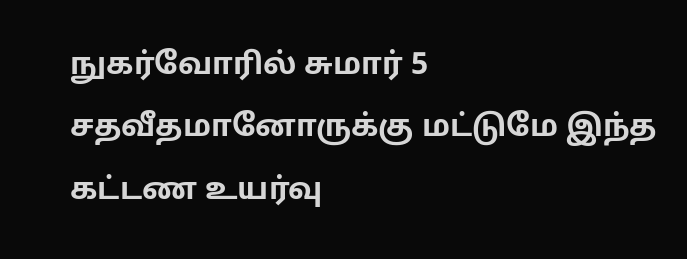நுகர்வோரில் சுமார் 5 சதவீதமானோருக்கு மட்டுமே இந்த கட்டண உயர்வு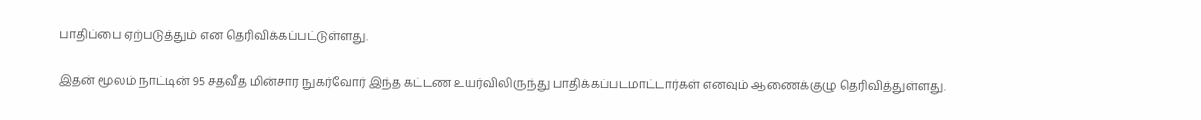பாதிப்பை ஏற்படுத்தும் என தெரிவிக்கப்பட்டுள்ளது.

இதன் மூலம் நாட்டின் 95 சதவீத மின்சார நுகர்வோர் இந்த கட்டண உயர்விலிருந்து பாதிக்கப்படமாட்டார்கள் எனவும் ஆணைக்குழு தெரிவித்துள்ளது.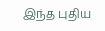இந்த புதிய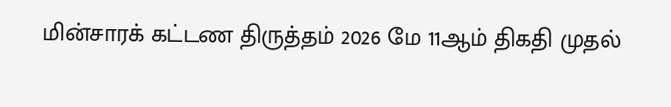மின்சாரக் கட்டண திருத்தம் 2026 மே 11ஆம் திகதி முதல்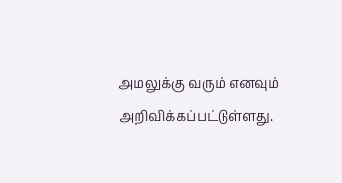அமலுக்கு வரும் எனவும் அறிவிக்கப்பட்டுள்ளது.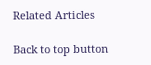Related Articles

Back to top button